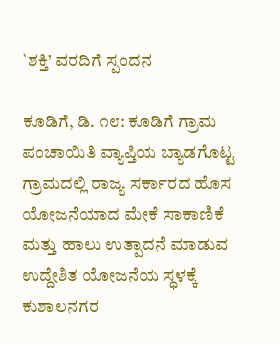`ಶಕ್ತಿ’ ವರದಿಗೆ ಸ್ಪಂದನ

ಕೂಡಿಗೆ, ಡಿ. ೧೮: ಕೂಡಿಗೆ ಗ್ರಾಮ ಪಂಚಾಯಿತಿ ವ್ಯಾಪ್ತಿಯ ಬ್ಯಾಡಗೊಟ್ಟ ಗ್ರಾಮದಲ್ಲಿ ರಾಜ್ಯ ಸರ್ಕಾರದ ಹೊಸ ಯೋಜನೆಯಾದ ಮೇಕೆ ಸಾಕಾಣಿಕೆ ಮತ್ತು ಹಾಲು ಉತ್ಪಾದನೆ ಮಾಡುವ ಉದ್ದೇಶಿತ ಯೋಜನೆಯ ಸ್ಧಳಕ್ಕೆ ಕುಶಾಲನಗರ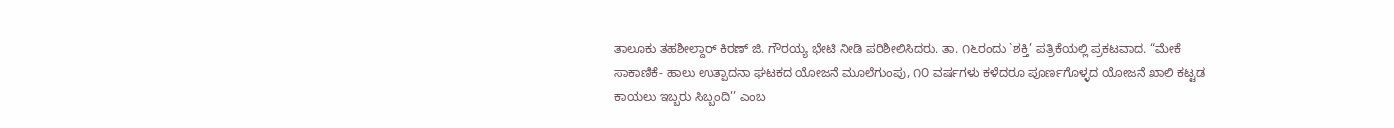ತಾಲೂಕು ತಹಶೀಲ್ದಾರ್ ಕಿರಣ್ ಜಿ. ಗೌರಯ್ಯ ಭೇಟಿ ನೀಡಿ ಪರಿಶೀಲಿಸಿದರು. ತಾ. ೧೬ರಂದು `ಶಕ್ತಿ’ ಪತ್ರಿಕೆಯಲ್ಲಿ ಪ್ರಕಟವಾದ. “ಮೇಕೆ ಸಾಕಾಣಿಕೆ- ಹಾಲು ಉತ್ಪಾದನಾ ಘಟಕದ ಯೋಜನೆ ಮೂಲೆಗುಂಪು, ೧೦ ವರ್ಷಗಳು ಕಳೆದರೂ ಪೂರ್ಣಗೊಳ್ಳದ ಯೋಜನೆ ಖಾಲಿ ಕಟ್ಟಡ ಕಾಯಲು ಇಬ್ಬರು ಸಿಬ್ಬಂದಿ’’ ಎಂಬ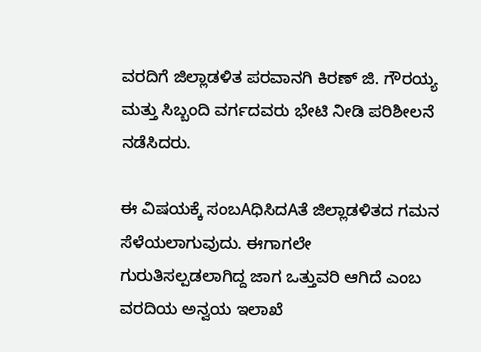ವರದಿಗೆ ಜಿಲ್ಲಾಡಳಿತ ಪರವಾನಗಿ ಕಿರಣ್ ಜಿ. ಗೌರಯ್ಯ ಮತ್ತು ಸಿಬ್ಬಂದಿ ವರ್ಗದವರು ಭೇಟಿ ನೀಡಿ ಪರಿಶೀಲನೆ ನಡೆಸಿದರು.

ಈ ವಿಷಯಕ್ಕೆ ಸಂಬAಧಿಸಿದAತೆ ಜಿಲ್ಲಾಡಳಿತದ ಗಮನ ಸೆಳೆಯಲಾಗುವುದು. ಈಗಾಗಲೇ ಗುರುತಿಸಲ್ಪಡಲಾಗಿದ್ದ ಜಾಗ ಒತ್ತುವರಿ ಆಗಿದೆ ಎಂಬ ವರದಿಯ ಅನ್ವಯ ಇಲಾಖೆ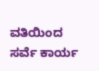ವತಿಯಿಂದ ಸರ್ವೆ ಕಾರ್ಯ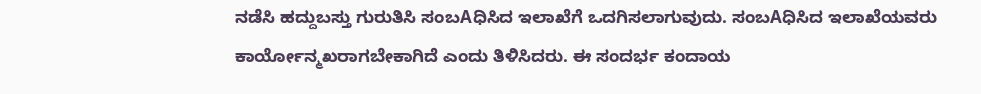ನಡೆಸಿ ಹದ್ದುಬಸ್ತು ಗುರುತಿಸಿ ಸಂಬAಧಿಸಿದ ಇಲಾಖೆಗೆ ಒದಗಿಸಲಾಗುವುದು. ಸಂಬAಧಿಸಿದ ಇಲಾಖೆಯವರು ಕಾರ್ಯೋನ್ಮಖರಾಗಬೇಕಾಗಿದೆ ಎಂದು ತಿಳಿಸಿದರು. ಈ ಸಂದರ್ಭ ಕಂದಾಯ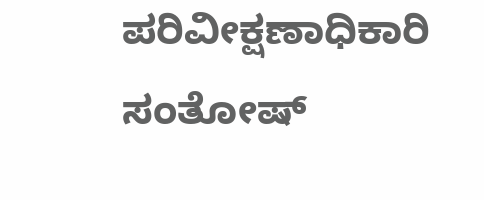ಪರಿವೀಕ್ಷಣಾಧಿಕಾರಿ ಸಂತೋಷ್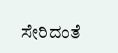ಸೇರಿದಂತೆ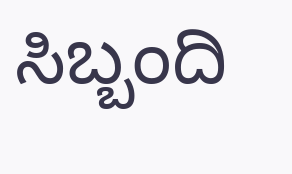ಸಿಬ್ಬಂದಿ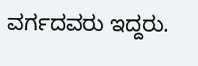ವರ್ಗದವರು ಇದ್ದರು.